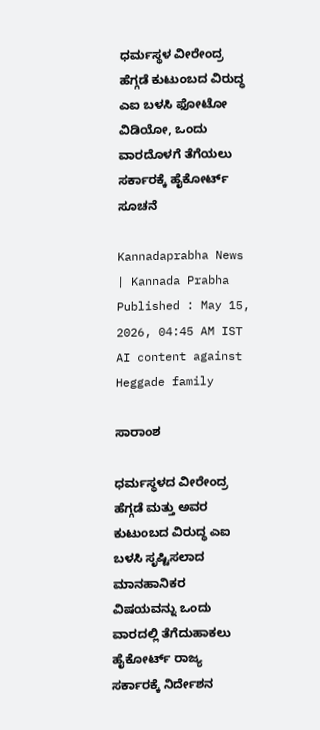ಧರ್ಮಸ್ಥಳ ವೀರೇಂದ್ರ ಹೆಗ್ಗಡೆ ಕುಟುಂಬದ ವಿರುದ್ಧ ಎಐ ಬಳಸಿ ಫೋಟೋ ವಿಡಿಯೋ, ಒಂದು ವಾರದೊಳಗೆ ತೆಗೆಯಲು ಸರ್ಕಾರಕ್ಕೆ ಹೈಕೋರ್ಟ್ ಸೂಚನೆ

Kannadaprabha News   | Kannada Prabha
Published : May 15, 2026, 04:45 AM IST
AI content against Heggade family

ಸಾರಾಂಶ

ಧರ್ಮಸ್ಥಳದ ವೀರೇಂದ್ರ ಹೆಗ್ಗಡೆ ಮತ್ತು ಅವರ ಕುಟುಂಬದ ವಿರುದ್ಧ ಎಐ ಬಳಸಿ ಸೃಷ್ಟಿಸಲಾದ ಮಾನಹಾನಿಕರ ವಿಷಯವನ್ನು ಒಂದು ವಾರದಲ್ಲಿ ತೆಗೆದುಹಾಕಲು ಹೈಕೋರ್ಟ್ ರಾಜ್ಯ ಸರ್ಕಾರಕ್ಕೆ ನಿರ್ದೇಶನ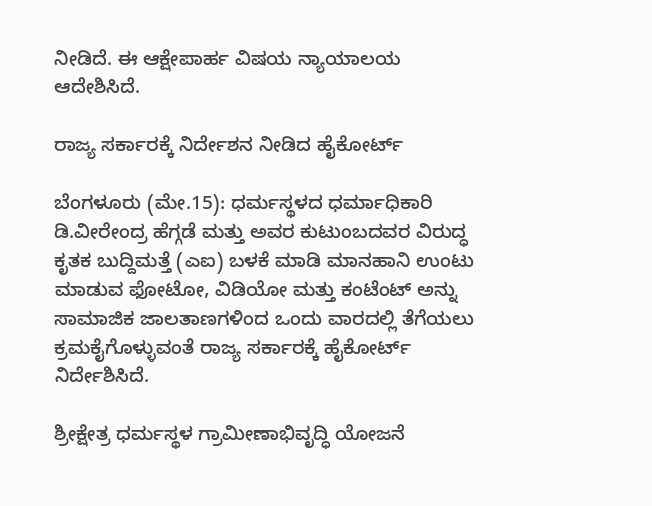ನೀಡಿದೆ. ಈ ಆಕ್ಷೇಪಾರ್ಹ ವಿಷಯ ನ್ಯಾಯಾಲಯ ಆದೇಶಿಸಿದೆ.

ರಾಜ್ಯ ಸರ್ಕಾರಕ್ಕೆ ನಿರ್ದೇಶನ ನೀಡಿದ ಹೈಕೋರ್ಟ್‌

ಬೆಂಗಳೂರು (ಮೇ.15): ಧರ್ಮಸ್ಥಳದ ಧರ್ಮಾಧಿಕಾರಿ ಡಿ.ವೀರೇಂದ್ರ ಹೆಗ್ಗಡೆ ಮತ್ತು ಅವರ ಕುಟುಂಬದವರ ವಿರುದ್ಧ ಕೃತಕ ಬುದ್ದಿಮತ್ತೆ (ಎಐ) ಬಳಕೆ ಮಾಡಿ ಮಾನಹಾನಿ ಉಂಟು ಮಾಡುವ ಫೋಟೋ, ವಿಡಿಯೋ ಮತ್ತು ಕಂಟೆಂಟ್‌ ಅನ್ನು ಸಾಮಾಜಿಕ ಜಾಲತಾಣಗಳಿಂದ ಒಂದು ವಾರದಲ್ಲಿ ತೆಗೆಯಲು ಕ್ರಮಕೈಗೊಳ್ಳುವಂತೆ ರಾಜ್ಯ ಸರ್ಕಾರಕ್ಕೆ ಹೈಕೋರ್ಟ್‌ ನಿರ್ದೇಶಿಸಿದೆ.

ಶ್ರೀಕ್ಷೇತ್ರ ಧರ್ಮಸ್ಥಳ ಗ್ರಾಮೀಣಾಭಿವೃದ್ಧಿ ಯೋಜನೆ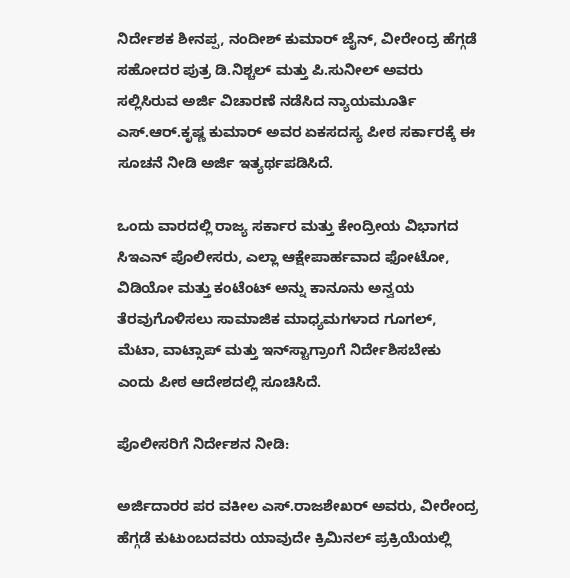ನಿರ್ದೇಶಕ ಶೀನಪ್ಪ, ನಂದೀಶ್‌ ಕುಮಾರ್‌ ಜೈನ್‌, ವೀರೇಂದ್ರ ಹೆಗ್ಗಡೆ ಸಹೋದರ ಪುತ್ರ ಡಿ.ನಿಶ್ಚಲ್‌ ಮತ್ತು ಪಿ.ಸುನೀಲ್‌ ಅವರು ಸಲ್ಲಿಸಿರುವ ಅರ್ಜಿ ವಿಚಾರಣೆ ನಡೆಸಿದ ನ್ಯಾಯಮೂರ್ತಿ ಎಸ್‌.ಆರ್‌.ಕೃಷ್ಣ ಕುಮಾರ್‌ ಅವರ‌ ಏಕಸದಸ್ಯ ಪೀಠ ಸರ್ಕಾರಕ್ಕೆ ಈ ಸೂಚನೆ ನೀಡಿ ಅರ್ಜಿ ಇತ್ಯರ್ಥಪಡಿಸಿದೆ.

ಒಂದು ವಾರದಲ್ಲಿ ರಾಜ್ಯ ಸರ್ಕಾರ ಮತ್ತು ಕೇಂದ್ರೀಯ ವಿಭಾಗದ ಸಿಇಎನ್ ಪೊಲೀಸರು, ಎಲ್ಲಾ ಆಕ್ಷೇಪಾರ್ಹವಾದ ಫೋಟೋ, ವಿಡಿಯೋ ಮತ್ತು ಕಂಟೆಂಟ್‌ ಅನ್ನು ಕಾನೂನು ಅನ್ವಯ ತೆರವುಗೊಳಿಸಲು ಸಾಮಾಜಿಕ ಮಾಧ್ಯಮಗಳಾದ ಗೂಗಲ್‌, ಮೆಟಾ, ವಾಟ್ಸಾಪ್‌ ಮತ್ತು ಇನ್‌ಸ್ಟಾಗ್ರಾಂಗೆ ನಿರ್ದೇಶಿಸಬೇಕು ಎಂದು ಪೀಠ ಆದೇಶದಲ್ಲಿ ಸೂಚಿಸಿದೆ.

ಪೊಲೀಸರಿಗೆ ನಿರ್ದೇಶನ ನೀಡಿ:

ಅರ್ಜಿದಾರರ ಪರ ವಕೀಲ ಎಸ್‌.ರಾಜಶೇಖರ್‌ ಅವರು, ವೀರೇಂದ್ರ ಹೆಗ್ಗಡೆ ಕುಟುಂಬದವರು ಯಾವುದೇ ಕ್ರಿಮಿನಲ್‌ ಪ್ರಕ್ರಿಯೆಯಲ್ಲಿ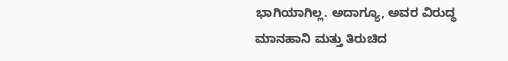ಭಾಗಿಯಾಗಿಲ್ಲ. ಅದಾಗ್ಯೂ, ಅವರ ವಿರುದ್ಧ ಮಾನಹಾನಿ ಮತ್ತು ತಿರುಚಿದ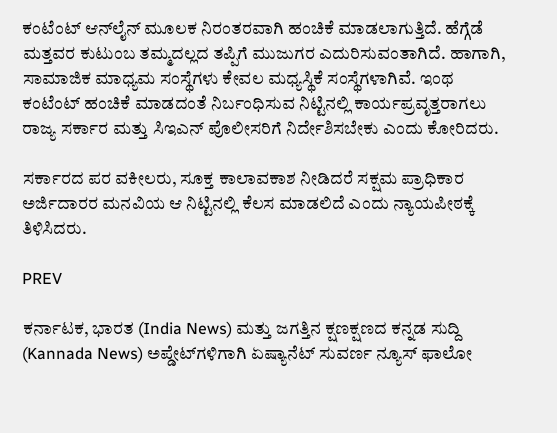ಕಂಟೆಂಟ್‌ ಆನ್‌ಲೈನ್‌ ಮೂಲಕ ನಿರಂತರವಾಗಿ ಹಂಚಿಕೆ ಮಾಡಲಾಗುತ್ತಿದೆ. ಹೆಗ್ಗೆಡೆ ಮತ್ತವರ ಕುಟುಂಬ ತಮ್ಮದಲ್ಲದ ತಪ್ಪಿಗೆ ಮುಜುಗರ ಎದುರಿಸುವಂತಾಗಿದೆ. ಹಾಗಾಗಿ, ಸಾಮಾಜಿಕ ಮಾಧ್ಯಮ ಸಂಸ್ಥೆಗಳು ಕೇವಲ ಮಧ್ಯಸ್ಥಿಕೆ ಸಂಸ್ಥೆಗಳಾಗಿವೆ. ಇಂಥ ಕಂಟೆಂಟ್‌ ಹಂಚಿಕೆ ಮಾಡದಂತೆ ನಿರ್ಬಂಧಿಸುವ ನಿಟ್ಟಿನಲ್ಲಿ ಕಾರ್ಯಪ್ರವೃತ್ತರಾಗಲು ರಾಜ್ಯ ಸರ್ಕಾರ ಮತ್ತು ಸಿಇಎನ್ ಪೊಲೀಸರಿಗೆ ನಿರ್ದೇಶಿಸಬೇಕು ಎಂದು ಕೋರಿದರು.

ಸರ್ಕಾರದ ಪರ ವಕೀಲರು, ಸೂಕ್ತ ಕಾಲಾವಕಾಶ ನೀಡಿದರೆ ಸಕ್ಷಮ ಪ್ರಾಧಿಕಾರ ಅರ್ಜಿದಾರರ ಮನವಿಯ ಆ ನಿಟ್ಟಿನಲ್ಲಿ ಕೆಲಸ ಮಾಡಲಿದೆ ಎಂದು ನ್ಯಾಯಪೀಠಕ್ಕೆ ತಿಳಿಸಿದರು.

PREV

ಕರ್ನಾಟಕ, ಭಾರತ (India News) ಮತ್ತು ಜಗತ್ತಿನ ಕ್ಷಣಕ್ಷಣದ ಕನ್ನಡ ಸುದ್ದಿ (Kannada News) ಅಪ್ಡೇಟ್‌ಗಳಿಗಾಗಿ ಏಷ್ಯಾನೆಟ್ ಸುವರ್ಣ ನ್ಯೂಸ್‌ ಫಾಲೋ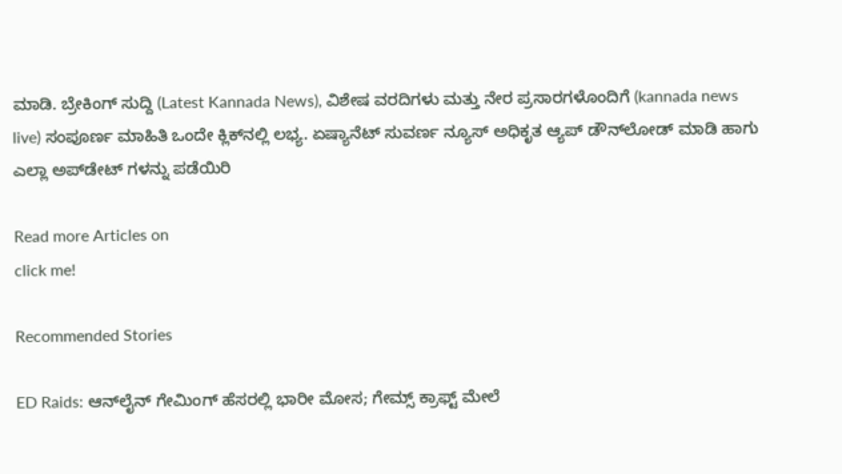ಮಾಡಿ. ಬ್ರೇಕಿಂಗ್ ಸುದ್ದಿ (Latest Kannada News), ವಿಶೇಷ ವರದಿಗಳು ಮತ್ತು ನೇರ ಪ್ರಸಾರಗಳೊಂದಿಗೆ (kannada news live) ಸಂಪೂರ್ಣ ಮಾಹಿತಿ ಒಂದೇ ಕ್ಲಿಕ್‌ನಲ್ಲಿ ಲಭ್ಯ. ಏಷ್ಯಾನೆಟ್ ಸುವರ್ಣ ನ್ಯೂಸ್ ಅಧಿಕೃತ ಆ್ಯಪ್ ಡೌನ್‌ಲೋಡ್ ಮಾಡಿ ಹಾಗು ಎಲ್ಲಾ ಅಪ್‌ಡೇಟ್ ಗಳನ್ನು ಪಡೆಯಿರಿ

Read more Articles on
click me!

Recommended Stories

ED Raids: ಆನ್‌ಲೈನ್‌ ಗೇಮಿಂಗ್‌ ಹೆಸರಲ್ಲಿ ಭಾರೀ ಮೋಸ; ಗೇಮ್ಸ್‌ ಕ್ರಾಫ್ಟ್‌ ಮೇಲೆ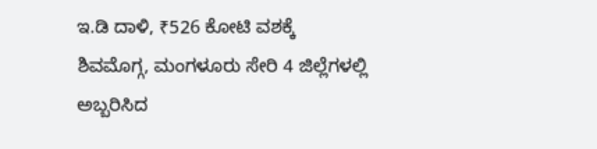ಇ.ಡಿ ದಾಳಿ, ₹526 ಕೋಟಿ ವಶಕ್ಕೆ
ಶಿವಮೊಗ್ಗ, ಮಂಗಳೂರು ಸೇರಿ 4 ಜಿಲ್ಲೆಗಳಲ್ಲಿ ಅಬ್ಬರಿಸಿದ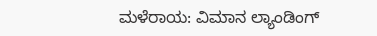ಮಳೆರಾಯ: ವಿಮಾನ ಲ್ಯಾಂಡಿಂಗ್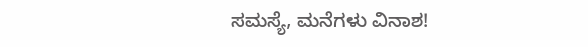ಸಮಸ್ಯೆ, ಮನೆಗಳು ವಿನಾಶ!